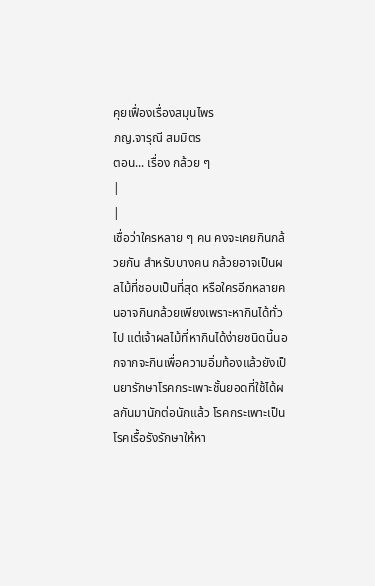คุยเฟื่องเรื่องสมุนไพร
ภญ.จารุณี สมมิตร
ตอน... เรื่อง กล้วย ๆ
|
|
เชื่อว่าใครหลาย ๆ คน คงจะเคยกินกล้วยกัน สำหรับบางคน กล้วยอาจเป็นผลไม้ที่ชอบเป็นที่สุด หรือใครอีกหลายคนอาจกินกล้วยเพียงเพราะหากินได้ทั่วไป แต่เจ้าผลไม้ที่หากินได้ง่ายชนิดนี้นอกจากจะกินเพื่อความอิ่มท้องแล้วยังเป็นยารักษาโรคกระเพาะชั้นยอดที่ใช้ได้ผลกันมานักต่อนักแล้ว โรคกระเพาะเป็นโรคเรื้อรังรักษาให้หา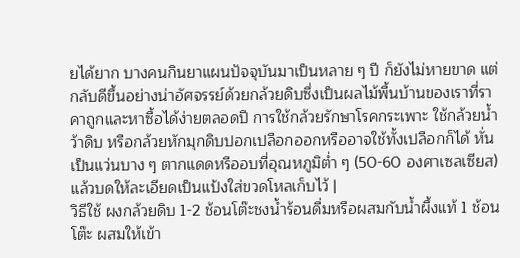ยได้ยาก บางคนกินยาแผนปัจจุบันมาเป็นหลาย ๆ ปี ก็ยังไม่หายขาด แต่กลับดีขึ้นอย่างน่าอัศจรรย์ด้วยกล้วยดิบซึ่งเป็นผลไม้พื้นบ้านของเราที่ราคาถูกและหาซื้อได้ง่ายตลอดปี การใช้กล้วยรักษาโรคกระเพาะ ใช้กล้วยน้ำว้าดิบ หรือกล้วยหักมุกดิบปอกเปลือกออกหรืออาจใช้ทั้งเปลือกก็ได้ หั่นเป็นแว่นบาง ๆ ตากแดดหรืออบที่อุณหภูมิต่ำ ๆ (50-60 องศาเซลเซียส) แล้วบดให้ละเอียดเป็นแป้งใส่ขวดโหลเก็บไว้ |
วิธีใช้ ผงกล้วยดิบ 1-2 ช้อนโต๊ะชงน้ำร้อนดื่มหรือผสมกับน้ำผึ้งแท้ 1 ช้อนโต๊ะ ผสมให้เข้า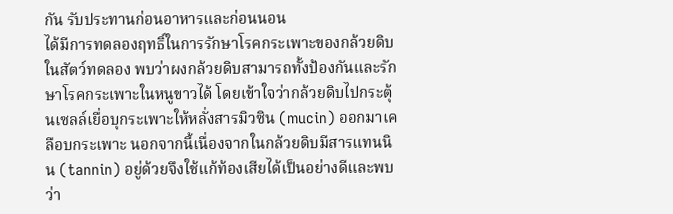กัน รับประทานก่อนอาหารและก่อนนอน
ได้มีการทดลองฤทธิ์ในการรักษาโรคกระเพาะของกล้วยดิบในสัตว์ทดลอง พบว่าผงกล้วยดิบสามารถทั้งป้องกันและรักษาโรคกระเพาะในหนูขาวได้ โดยเข้าใจว่ากล้วยดิบไปกระตุ้นเซลล์เยื่อบุกระเพาะให้หลั่งสารมิวซิน (mucin) ออกมาเคลือบกระเพาะ นอกจากนี้เนื่องจากในกล้วยดิบมีสารแทนนิน (tannin) อยู่ด้วยจึงใช้แก้ท้องเสียได้เป็นอย่างดีและพบว่า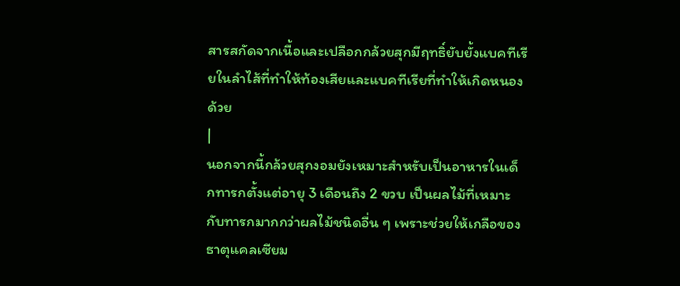สารสกัดจากเนื้อและเปลือกกล้วยสุกมีฤทธิ์ยับยั้งแบคทีเรียในลำไส้ที่ทำให้ท้องเสียและแบคทีเรียที่ทำให้เกิดหนองด้วย
|
นอกจากนี้กล้วยสุกงอมยังเหมาะสำหรับเป็นอาหารในเด็กทารกตั้งแต่อายุ 3 เดือนถึง 2 ขวบ เป็นผลไม้ที่เหมาะกับทารกมากกว่าผลไม้ชนิดอื่น ๆ เพราะช่วยให้เกลือของธาตุแคลเซียม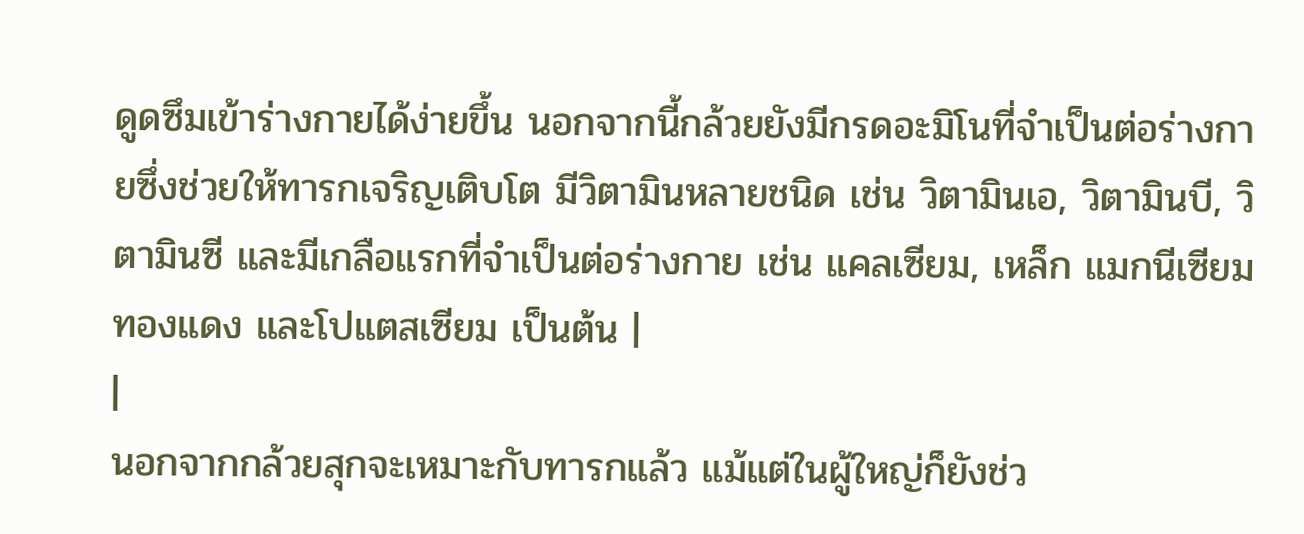ดูดซึมเข้าร่างกายได้ง่ายขึ้น นอกจากนี้กล้วยยังมีกรดอะมิโนที่จำเป็นต่อร่างกายซึ่งช่วยให้ทารกเจริญเติบโต มีวิตามินหลายชนิด เช่น วิตามินเอ, วิตามินบี, วิตามินซี และมีเกลือแรกที่จำเป็นต่อร่างกาย เช่น แคลเซียม, เหล็ก แมกนีเซียม ทองแดง และโปแตสเซียม เป็นต้น |
|
นอกจากกล้วยสุกจะเหมาะกับทารกแล้ว แม้แต่ในผู้ใหญ่ก็ยังช่ว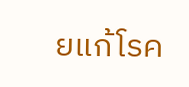ยแก้โรค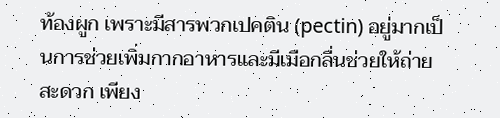ท้องผูก เพราะมีสารพวกเปคติน (pectin) อยู่มากเป็นการช่วยเพิ่มกากอาหารและมีเมือกลื่นช่วยให้ถ่ายสะดวก เพียง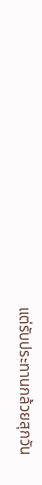แต่รับประทานกล้วยสุกวัน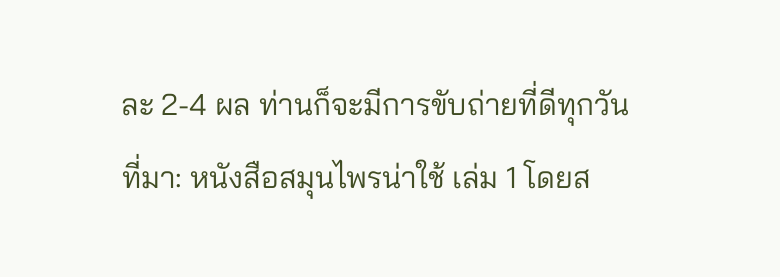ละ 2-4 ผล ท่านก็จะมีการขับถ่ายที่ดีทุกวัน
ที่มา: หนังสือสมุนไพรน่าใช้ เล่ม 1 โดยส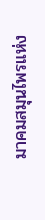มาคมสมุนไพรแห่ง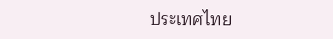ประเทศไทย